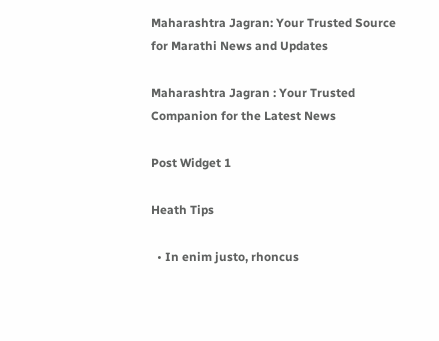Maharashtra Jagran: Your Trusted Source for Marathi News and Updates

Maharashtra Jagran : Your Trusted Companion for the Latest News

Post Widget 1

Heath Tips

  • In enim justo, rhoncus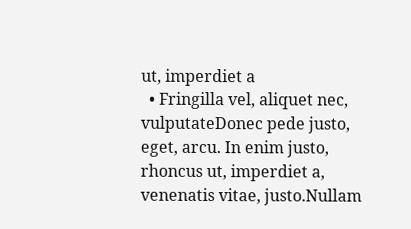ut, imperdiet a
  • Fringilla vel, aliquet nec, vulputateDonec pede justo,  eget, arcu. In enim justo, rhoncus ut, imperdiet a, venenatis vitae, justo.Nullam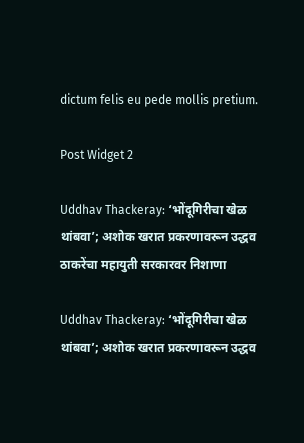dictum felis eu pede mollis pretium.

Post Widget 2

Uddhav Thackeray: ‘भोंदूगिरीचा खेळ थांबवा’; अशोक खरात प्रकरणावरून उद्धव ठाकरेंचा महायुती सरकारवर निशाणा

Uddhav Thackeray: ‘भोंदूगिरीचा खेळ थांबवा’; अशोक खरात प्रकरणावरून उद्धव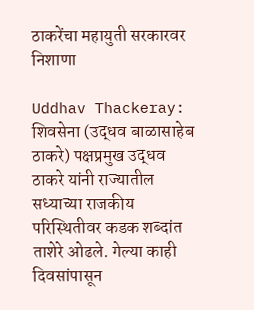ठाकरेंचा महायुती सरकारवर निशाणा

Uddhav Thackeray: शिवसेना (उद्धव बाळासाहेब ठाकरे) पक्षप्रमुख उद्धव ठाकरे यांनी राज्यातील सध्याच्या राजकीय परिस्थितीवर कडक शब्दांत ताशेरे ओढले. गेल्या काही दिवसांपासून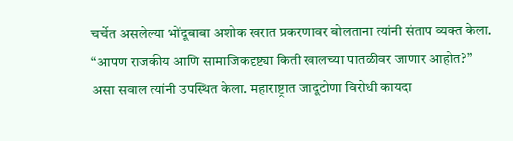चर्चेत असलेल्या भोंदूबाबा अशोक खरात प्रकरणावर बोलताना त्यांनी संताप व्यक्त केला. “आपण राजकीय आणि सामाजिकदृष्ट्या किती खालच्या पातळीवर जाणार आहोत?” असा सवाल त्यांनी उपस्थित केला. महाराष्ट्रात जादूटोणा विरोधी कायदा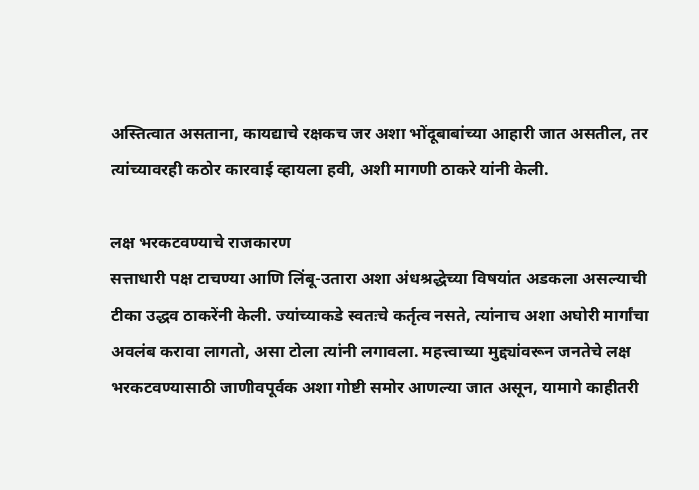अस्तित्वात असताना, कायद्याचे रक्षकच जर अशा भोंदूबाबांच्या आहारी जात असतील, तर त्यांच्यावरही कठोर कारवाई व्हायला हवी, अशी मागणी ठाकरे यांनी केली.

लक्ष भरकटवण्याचे राजकारण
सत्ताधारी पक्ष टाचण्या आणि लिंबू-उतारा अशा अंधश्रद्धेच्या विषयांत अडकला असल्याची टीका उद्धव ठाकरेंनी केली. ज्यांच्याकडे स्वतःचे कर्तृत्व नसते, त्यांनाच अशा अघोरी मार्गांचा अवलंब करावा लागतो, असा टोला त्यांनी लगावला. महत्त्वाच्या मुद्द्यांवरून जनतेचे लक्ष भरकटवण्यासाठी जाणीवपूर्वक अशा गोष्टी समोर आणल्या जात असून, यामागे काहीतरी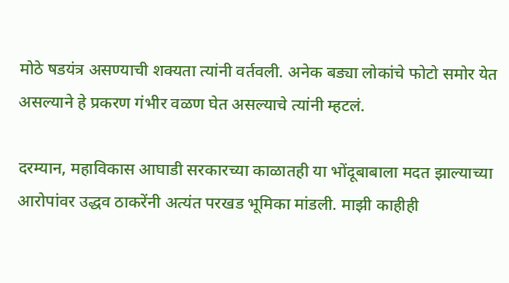मोठे षडयंत्र असण्याची शक्यता त्यांनी वर्तवली. अनेक बड्या लोकांचे फोटो समोर येत असल्याने हे प्रकरण गंभीर वळण घेत असल्याचे त्यांनी म्हटलं.

दरम्यान, महाविकास आघाडी सरकारच्या काळातही या भोंदूबाबाला मदत झाल्याच्या आरोपांवर उद्धव ठाकरेंनी अत्यंत परखड भूमिका मांडली. माझी काहीही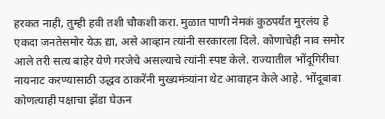हरकत नाही, तुम्ही हवी तशी चौकशी करा. मुळात पाणी नेमकं कुठपर्यंत मुरलंय हे एकदा जनतेसमोर येऊ द्या, असे आव्हान त्यांनी सरकारला दिले. कोणाचेही नाव समोर आले तरी सत्य बाहेर येणे गरजेचे असल्याचे त्यांनी स्पष्ट केले. राज्यातील भोंदूगिरीचा नायनाट करण्यासाठी उद्धव ठाकरेंनी मुख्यमंत्र्यांना थेट आवाहन केले आहे. भोंदूबाबा कोणत्याही पक्षाचा झेंडा घेऊन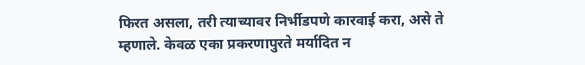फिरत असला, तरी त्याच्यावर निर्भीडपणे कारवाई करा, असे ते म्हणाले. केवळ एका प्रकरणापुरते मर्यादित न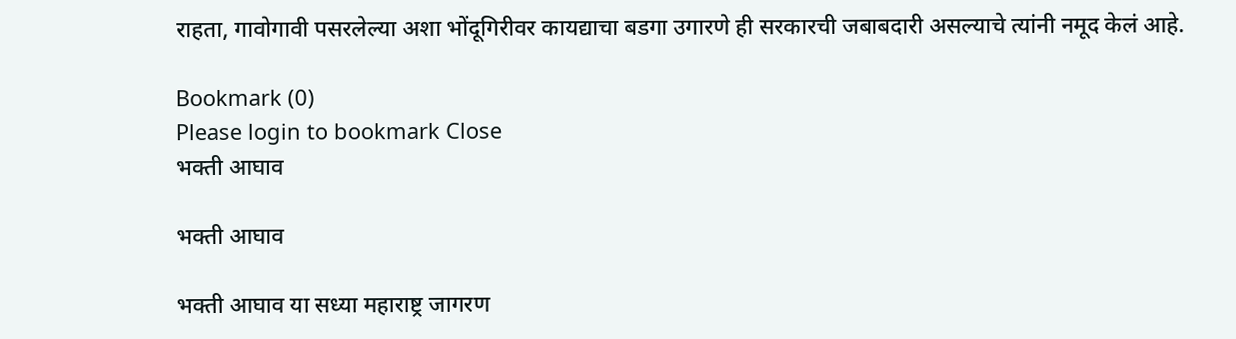राहता, गावोगावी पसरलेल्या अशा भोंदूगिरीवर कायद्याचा बडगा उगारणे ही सरकारची जबाबदारी असल्याचे त्यांनी नमूद केलं आहे.

Bookmark (0)
Please login to bookmark Close
भक्ती आघाव

भक्ती आघाव

भक्ती आघाव या सध्या महाराष्ट्र जागरण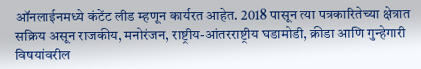ऑनलाईनमध्ये कंटेंट लीड म्हणून कार्यरत आहेत. 2018 पासून त्या पत्रकारितेच्या क्षेत्रात सक्रिय असून राजकीय, मनोरंजन, राष्ट्रीय-आंतरराष्ट्रीय घडामोडी, क्रीडा आणि गुन्हेगारी विषयांवरील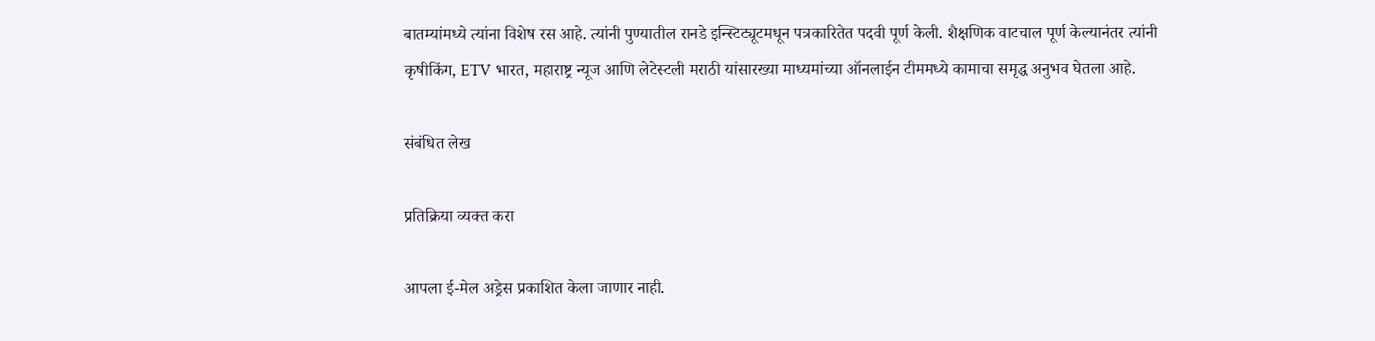बातम्यांमध्ये त्यांना विशेष रस आहे. त्यांनी पुण्यातील रानडे इन्स्टिट्यूटमधून पत्रकारितेत पदवी पूर्ण केली. शैक्षणिक वाटचाल पूर्ण केल्यानंतर त्यांनी कृषीकिंग, ETV भारत, महाराष्ट्र न्यूज आणि लेटेस्टली मराठी यांसारख्या माध्यमांच्या ऑनलाईन टीममध्ये कामाचा समृद्ध अनुभव घेतला आहे.

संबंधित लेख

प्रतिक्रिया व्यक्त करा

आपला ई-मेल अड्रेस प्रकाशित केला जाणार नाही.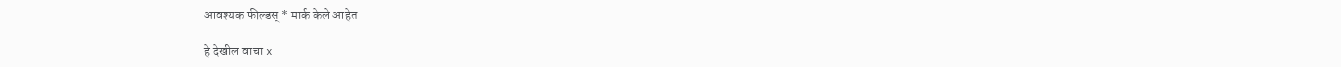आवश्यक फील्डस् * मार्क केले आहेत

हे देखील वाचा x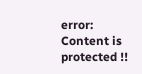error: Content is protected !!